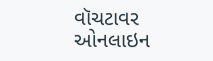વૉચટાવર ઓનલાઇન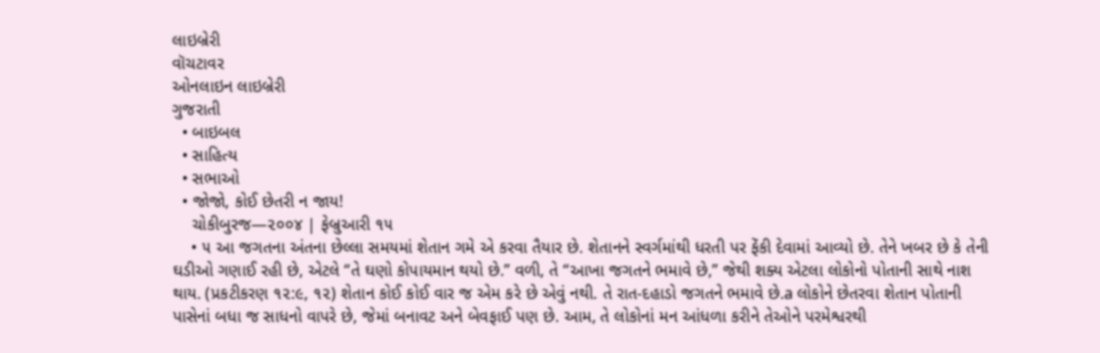લાઇબ્રેરી
વૉચટાવર
ઓનલાઇન લાઇબ્રેરી
ગુજરાતી
  • બાઇબલ
  • સાહિત્ય
  • સભાઓ
  • જોજો, કોઈ છેતરી ન જાય!
    ચોકીબુરજ—૨૦૦૪ | ફેબ્રુઆરી ૧૫
    • ૫ આ જગતના અંતના છેલ્લા સમયમાં શેતાન ગમે એ કરવા તૈયાર છે. શેતાનને સ્વર્ગમાંથી ધરતી પર ફેંકી દેવામાં આવ્યો છે. તેને ખબર છે કે તેની ઘડીઓ ગણાઈ રહી છે, એટલે “તે ઘણો કોપાયમાન થયો છે.” વળી, તે “આખા જગતને ભમાવે છે,” જેથી શક્ય એટલા લોકોનો પોતાની સાથે નાશ થાય. (પ્રકટીકરણ ૧૨:૯, ૧૨) શેતાન કોઈ કોઈ વાર જ એમ કરે છે એવું નથી. તે રાત-દહાડો જગતને ભમાવે છે.a લોકોને છેતરવા શેતાન પોતાની પાસેનાં બધા જ સાધનો વાપરે છે, જેમાં બનાવટ અને બેવફાઈ પણ છે. આમ, તે લોકોનાં મન આંધળા કરીને તેઓને પરમેશ્વરથી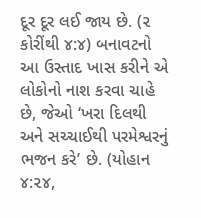દૂર દૂર લઈ જાય છે. (૨ કોરીંથી ૪:૪) બનાવટનો આ ઉસ્તાદ ખાસ કરીને એ લોકોનો નાશ કરવા ચાહે છે, જેઓ ‘ખરા દિલથી અને સચ્ચાઈથી પરમેશ્વરનું ભજન કરે’ છે. (યોહાન ૪:૨૪,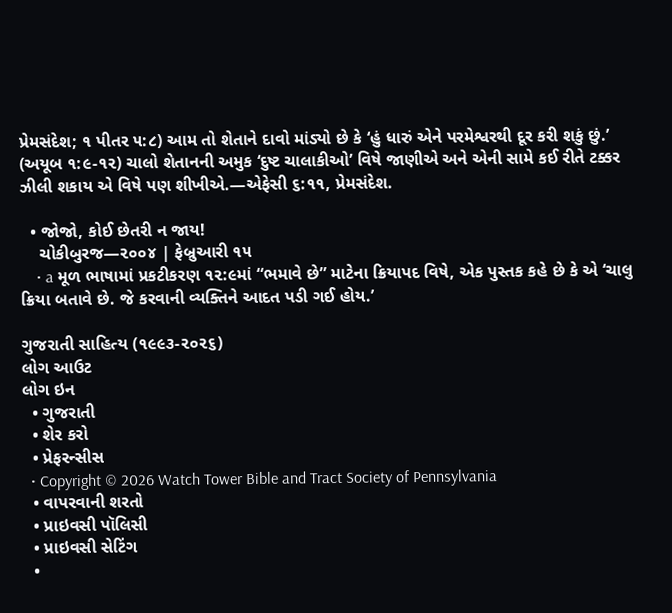પ્રેમસંદેશ; ૧ પીતર ૫:૮) આમ તો શેતાને દાવો માંડ્યો છે કે ‘હું ધારું એને પરમેશ્વરથી દૂર કરી શકું છું.’ (અયૂબ ૧:૯-૧૨) ચાલો શેતાનની અમુક ‘દુષ્ટ ચાલાકીઓ’ વિષે જાણીએ અને એની સામે કઈ રીતે ટક્કર ઝીલી શકાય એ વિષે પણ શીખીએ.—એફેસી ૬:૧૧, પ્રેમસંદેશ.

  • જોજો, કોઈ છેતરી ન જાય!
    ચોકીબુરજ—૨૦૦૪ | ફેબ્રુઆરી ૧૫
    • a મૂળ ભાષામાં પ્રકટીકરણ ૧૨:૯માં “ભમાવે છે” માટેના ક્રિયાપદ વિષે, એક પુસ્તક કહે છે કે એ ‘ચાલુ ક્રિયા બતાવે છે. જે કરવાની વ્યક્તિને આદત પડી ગઈ હોય.’

ગુજરાતી સાહિત્ય (૧૯૯૩-૨૦૨૬)
લોગ આઉટ
લોગ ઇન
  • ગુજરાતી
  • શેર કરો
  • પ્રેફરન્સીસ
  • Copyright © 2026 Watch Tower Bible and Tract Society of Pennsylvania
  • વાપરવાની શરતો
  • પ્રાઇવસી પૉલિસી
  • પ્રાઇવસી સેટિંગ
  •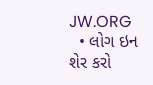JW.ORG
  • લોગ ઇન
શેર કરો